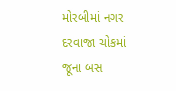મોરબીમાં નગર દરવાજા ચોકમાં જૂના બસ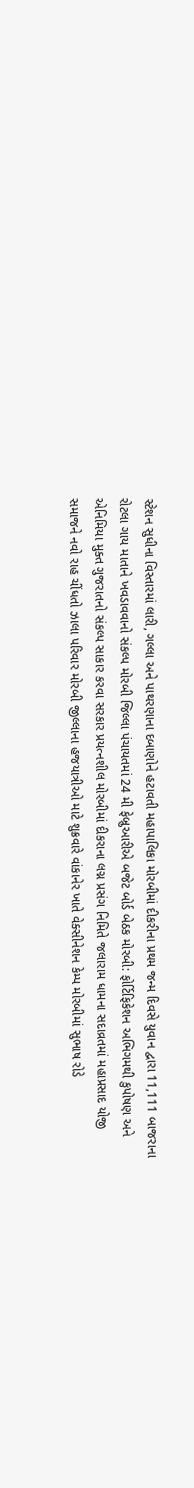સ્ટેશન સુધીના વિસ્તારમાં લારી, ગલ્લા અને પાથરણાના દબાણોને હટાવતી મહાપાલિકા મોરબીમાં દીકરીના પ્રથમ જન્મ દિવસે યુવાન દ્વારા 11,111 બાજરાના રોટલા ગાય માતાને ખવડાવવાનો સંકલ્પ મોરબી જિલ્લા પંચાયતમાં 24 મી ફેબ્રુઆરીએ બજેટ બોર્ડ બેઠક મોરબી: ફોર્ટિફિકેશન અભિગમથી કુપોષણ અને એનિમિયા મુક્ત ગુજરાતનો સંકલ્પ સાકાર કરવા સરકાર પ્રયત્નશીલ મોરબીમાં દીકરાના લગ્ન પ્રસંગ નિમિતે જલારામ ધામના સદાવ્રતમાં મહાપ્રસાદ યોજી સમાજને નવો રાહ ચીંધતો ઝાલા પરિવાર મોરબી જીલ્લાના હજયાત્રીઓ માટે શુક્રવારે વાંકાનેર ખાતે વેક્સીનેશન કેમ્પ મોરબીમાં સુભાષ રોડે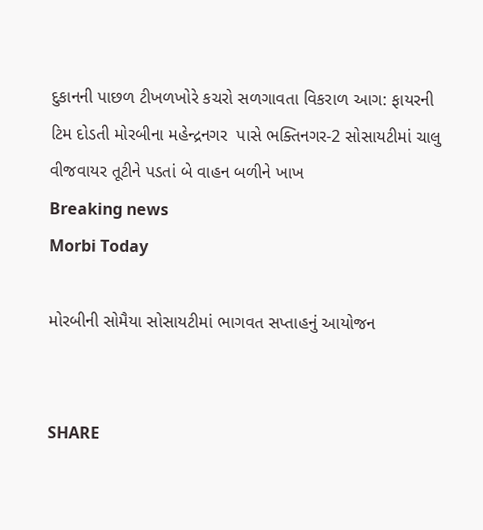દુકાનની પાછળ ટીખળખોરે કચરો સળગાવતા વિકરાળ આગ: ફાયરની ટિમ દોડતી મોરબીના મહેન્દ્રનગર  પાસે ભક્તિનગર-2 સોસાયટીમાં ચાલુ વીજવાયર તૂટીને પડતાં બે વાહન બળીને ખાખ
Breaking news
Morbi Today

મોરબીની સોમૈયા સોસાયટીમાં ભાગવત સપ્તાહનું આયોજન


SHARE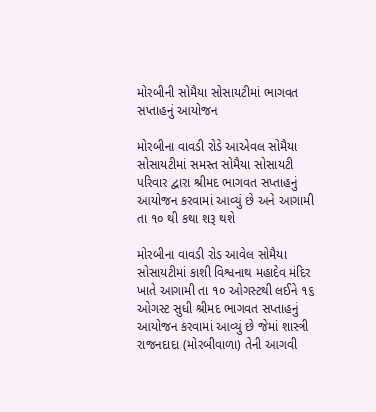મોરબીની સોમૈયા સોસાયટીમાં ભાગવત સપ્તાહનું આયોજન

મોરબીના વાવડી રોડે આએવલ સોમૈયા સોસાયટીમાં સમસ્ત સોમૈયા સોસાયટી પરિવાર દ્વારા શ્રીમદ ભાગવત સપ્તાહનું આયોજન કરવામાં આવ્યું છે અને આગામી તા ૧૦ થી કથા શરૂ થશે

મોરબીના વાવડી રોડ આવેલ સોમૈયા સોસાયટીમાં કાશી વિશ્વનાથ મહાદેવ મંદિર ખાતે આગામી તા ૧૦ ઓગસ્ટથી લઈને ૧૬ ઓગસ્ટ સુધી શ્રીમદ ભાગવત સપ્તાહનું આયોજન કરવામાં આવ્યું છે જેમાં શાસ્ત્રી રાજનદાદા (મોરબીવાળા) તેની આગવી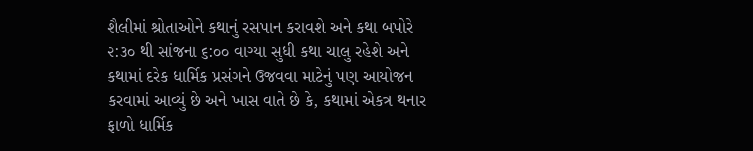શૈલીમાં શ્રોતાઓને કથાનું રસપાન કરાવશે અને કથા બપોરે ૨:૩૦ થી સાંજના ૬:૦૦ વાગ્યા સુધી કથા ચાલુ રહેશે અને કથામાં દરેક ધાર્મિક પ્રસંગને ઉજવવા માટેનું પણ આયોજન કરવામાં આવ્યું છે અને ખાસ વાતે છે કે, કથામાં એકત્ર થનાર ફાળો ધાર્મિક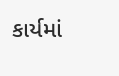કાર્યમાં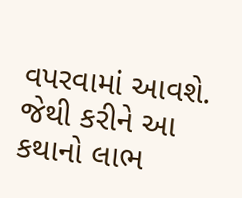વપરવામાં આવશે. જેથી કરીને આ કથાનો લાભ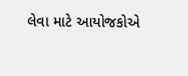લેવા માટે આયોજકોએ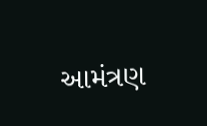આમંત્રણ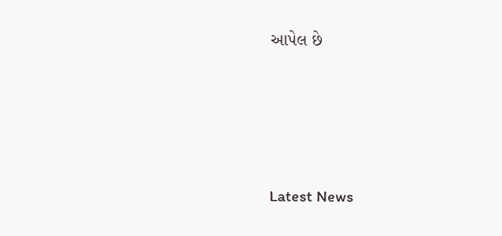આપેલ છે






Latest News